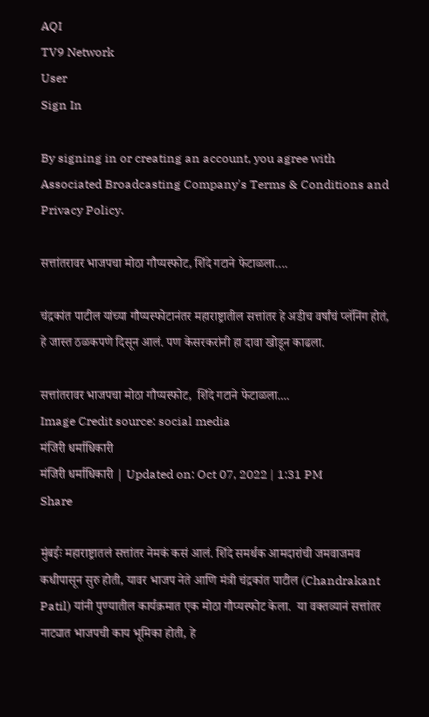AQI
TV9 Network
User
Sign In

By signing in or creating an account, you agree with Associated Broadcasting Company's Terms & Conditions and Privacy Policy.

सत्तांतरावर भाजपचा मोठा गौप्यस्फोट, शिंदे गटाने फेटाळला….

चंद्रकांत पाटील यांच्या गौप्यस्फोटानंतर महाराष्ट्रातील सत्तांतर हे अडीच वर्षांचं प्लॅनिंग होतं, हे जास्त ठळकपणे दिसून आलं. पण केसरकरांनी हा दावा खोडून काढला.

सत्तांतरावर भाजपचा मोठा गौप्यस्फोट,  शिंदे गटाने फेटाळला....
Image Credit source: social media
मंजिरी धर्माधिकारी
मंजिरी धर्माधिकारी | Updated on: Oct 07, 2022 | 1:31 PM
Share

मुंबईः महाराष्ट्रातलं सत्तांतर नेमकं कसं आलं. शिंदे समर्थक आमदारांची जमवाजमव कधीपासून सुरु होती, यावर भाजप नेते आणि मंत्री चंद्रकांत पाटील (Chandrakant Patil) यांनी पुण्यातील कार्यक्रमात एक मोठा गौप्यस्फोट केला.  या वक्तव्यानं सत्तांतर नाट्यात भाजपची काय भूमिका होती, हे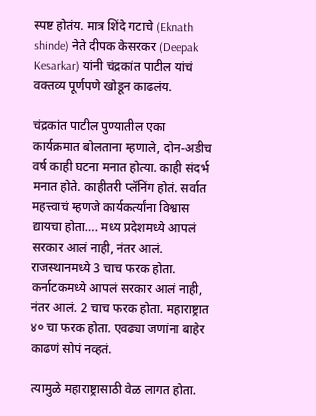स्पष्ट होतंय. मात्र शिंदे गटाचे (Eknath shinde) नेते दीपक केसरकर (Deepak Kesarkar) यांनी चंद्रकांत पाटील यांचं वक्तव्य पूर्णपणे खोडून काढलंय.

चंद्रकांत पाटील पुण्यातील एका कार्यक्रमात बोलताना म्हणाले, दोन-अडीच वर्ष काही घटना मनात होत्या. काही संदर्भ मनात होते. काहीतरी प्लॅनिंग होतं. सर्वात महत्त्वाचं म्हणजे कार्यकर्त्यांना विश्वास द्यायचा होता…. मध्य प्रदेशमध्ये आपलं सरकार आलं नाही, नंतर आलं. राजस्थानमध्ये 3 चाच फरक होता. कर्नाटकमध्ये आपलं सरकार आलं नाही, नंतर आलं. 2 चाच फरक होता. महाराष्ट्रात ४० चा फरक होता. एवढ्या जणांना बाहेर काढणं सोपं नव्हतं.

त्यामुळे महाराष्ट्रासाठी वेळ लागत होता.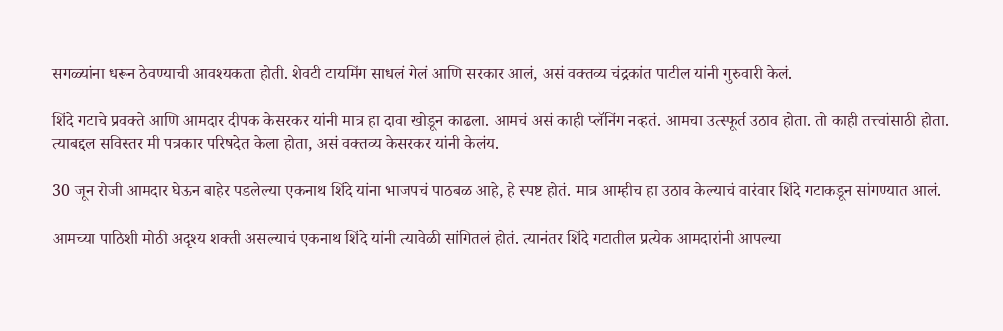सगळ्यांना धरून ठेवण्याची आवश्यकता होती. शेवटी टायमिंग साधलं गेलं आणि सरकार आलं, असं वक्तव्य चंद्रकांत पाटील यांनी गुरुवारी केलं.

शिंदे गटाचे प्रवक्ते आणि आमदार दीपक केसरकर यांनी मात्र हा दावा खोडून काढला. आमचं असं काही प्लॅनिंग नव्हतं. आमचा उत्स्फूर्त उठाव होता. तो काही तत्त्वांसाठी होता. त्याबद्दल सविस्तर मी पत्रकार परिषदेत केला होता, असं वक्तव्य केसरकर यांनी केलंय.

30 जून रोजी आमदार घेऊन बाहेर पडलेल्या एकनाथ शिंदे यांना भाजपचं पाठबळ आहे, हे स्पष्ट होतं. मात्र आम्हीच हा उठाव केल्याचं वारंवार शिंदे गटाकडून सांगण्यात आलं.

आमच्या पाठिशी मोठी अदृश्य शक्ती असल्याचं एकनाथ शिंदे यांनी त्यावेळी सांगितलं होतं. त्यानंतर शिंदे गटातील प्रत्येक आमदारांनी आपल्या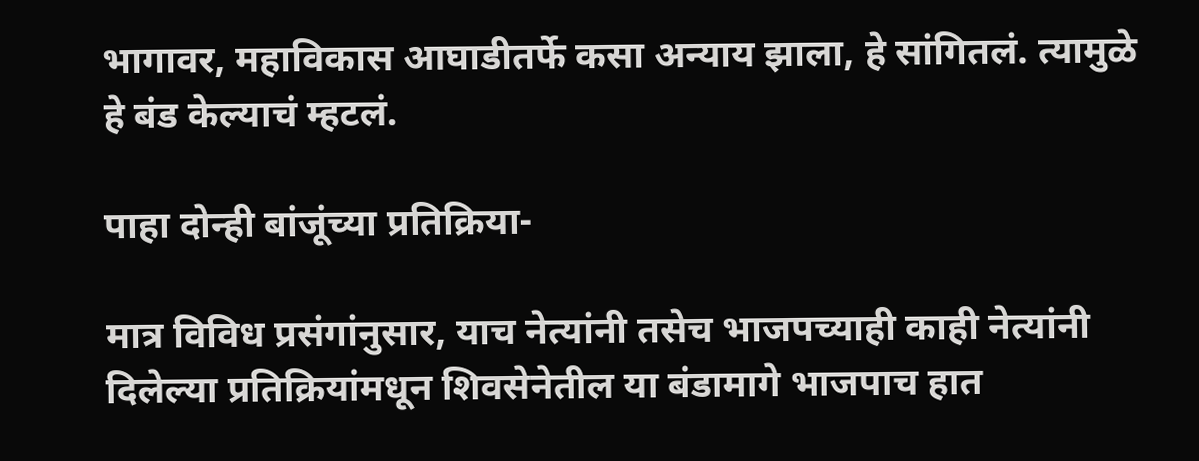भागावर, महाविकास आघाडीतर्फे कसा अन्याय झाला, हे सांगितलं. त्यामुळे हे बंड केल्याचं म्हटलं.

पाहा दोन्ही बांजूंच्या प्रतिक्रिया-

मात्र विविध प्रसंगांनुसार, याच नेत्यांनी तसेच भाजपच्याही काही नेत्यांनी दिलेल्या प्रतिक्रियांमधून शिवसेनेतील या बंडामागे भाजपाच हात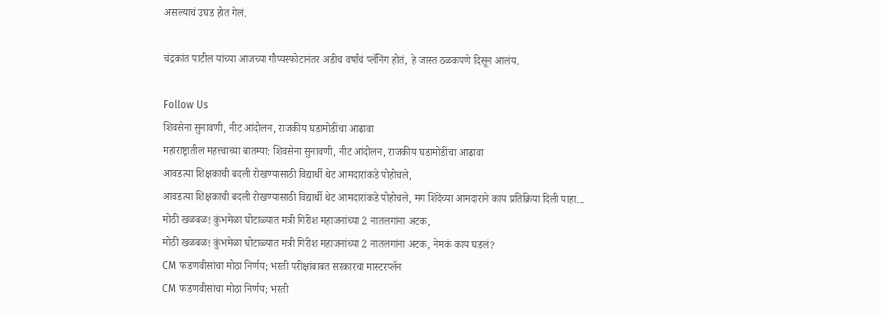असल्याचं उघड होत गेलं.

चंद्रकांत पाटील यांच्या आजच्या गौप्यस्फोटानंतर अडीच वर्षांचं प्लॅनिंग होतं, हे जास्त ठळकपणे दिसून आलंय.

Follow Us
शिवसेना सुनावणी, नीट आंदोलन, राजकीय घडामोडींचा आढावा
महाराष्ट्रातील महत्त्वाच्या बातम्या: शिवसेना सुनावणी, नीट आंदोलन, राजकीय घडामोडींचा आढावा
आवडत्या शिक्षकाची बदली रोखण्यासाठी विद्यार्थी थेट आमदारांकडे पोहोचले,
आवडत्या शिक्षकाची बदली रोखण्यासाठी विद्यार्थी थेट आमदारांकडे पोहोचले, मग शिंदेंच्या आमदाराने काय प्रतिक्रिया दिली पाहा...
मोठी खळबळ! कुंभमेळा घोटाळ्यात मत्री गिरीश महाजनांच्या 2 नातलगांना अटक,
मोठी खळबळ! कुंभमेळा घोटाळ्यात मत्री गिरीश महाजनांच्या 2 नातलगांना अटक, नेमकं काय घडलं?
CM फडणवीसांचा मोठा निर्णय; भरती परीक्षांबाबत सरकारचा मास्टरप्लॅन
CM फडणवीसांचा मोठा निर्णय; भरती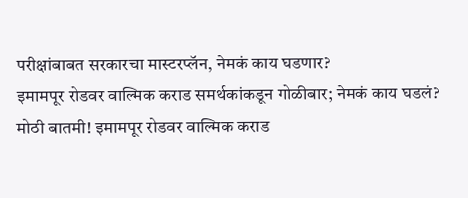परीक्षांबाबत सरकारचा मास्टरप्लॅन, नेमकं काय घडणार?
इमामपूर रोडवर वाल्मिक कराड समर्थकांकडून गोळीबार; नेमकं काय घडलं?
मोठी बातमी! इमामपूर रोडवर वाल्मिक कराड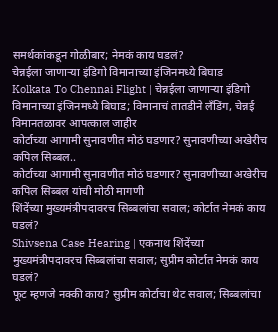समर्थकांकडून गोळीबार; नेमकं काय घडलं?
चेन्नईला जाणाऱ्या इंडिगो विमानाच्या इंजिनमध्ये बिघाड
Kolkata To Chennai Flight | चेन्नईला जाणाऱ्या इंडिगो विमानाच्या इंजिनमध्ये बिघाड; विमानाचं तातडीने लँडिंग, चेन्नई विमानतळावर आपत्काल जाहीर
कोर्टाच्या आगामी सुनावणीत मोठं घडणार? सुनावणीच्या अखेरीच कपिल सिब्बल..
कोर्टाच्या आगामी सुनावणीत मोठं घडणार? सुनावणीच्या अखेरीच कपिल सिब्बल यांची मोठी मागणी
शिंदेंच्या मुख्यमंत्रीपदावरच सिब्बलांचा सवाल; कोर्टात नेमकं काय घडलं?
Shivsena Case Hearing | एकनाथ शिंदेंच्या मुख्यमंत्रीपदावरच सिब्बलांचा सवाल; सुप्रीम कोर्टात नेमकं काय घडलं?
फूट म्हणजे नक्की काय? सुप्रीम कोर्टाचा थेट सवाल; सिब्बलांचा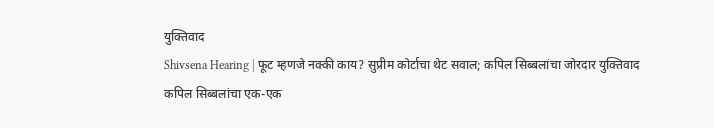युक्तिवाद
Shivsena Hearing | फूट म्हणजे नक्की काय? सुप्रीम कोर्टाचा थेट सवाल; कपिल सिब्बलांचा जोरदार युक्तिवाद
कपिल सिब्बलांचा एक-एक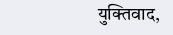युक्तिवाद,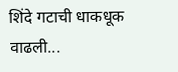शिंदे गटाची धाकधूक वाढली...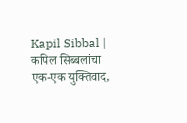Kapil Sibbal | कपिल सिब्बलांचा एक-एक युक्तिवाद,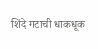शिंदे गटाची धाकधूक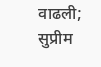वाढली; सुप्रीम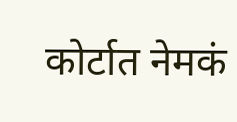कोर्टात नेमकं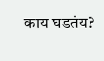काय घडतंय?